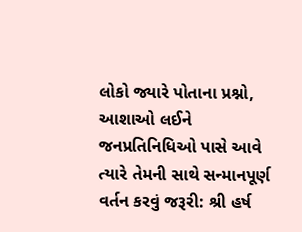લોકો જ્યારે પોતાના પ્રશ્નો, આશાઓ લઈને જનપ્રતિનિધિઓ પાસે આવે ત્યારે તેમની સાથે સન્માનપૂર્ણ વર્તન કરવું જરૂરી: શ્રી હર્ષ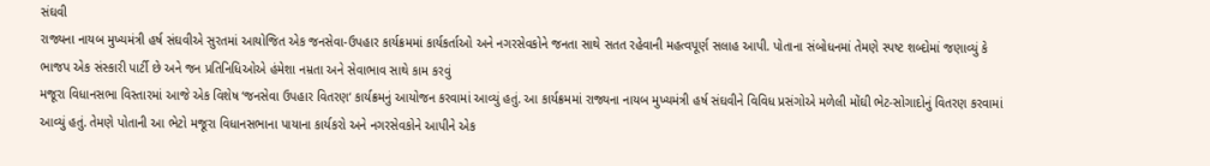સંઘવી
રાજ્યના નાયબ મુખ્યમંત્રી હર્ષ સંઘવીએ સુરતમાં આયોજિત એક જનસેવા-ઉપહાર કાર્યક્રમમાં કાર્યકર્તાઓ અને નગરસેવકોને જનતા સાથે સતત રહેવાની મહત્વપૂર્ણ સલાહ આપી. પોતાના સંબોધનમાં તેમણે સ્પષ્ટ શબ્દોમાં જણાવ્યું કે ભાજપ એક સંસ્કારી પાર્ટી છે અને જન પ્રતિનિધિઓએ હંમેશા નમ્રતા અને સેવાભાવ સાથે કામ કરવું
મજૂરા વિધાનસભા વિસ્તારમાં આજે એક વિશેષ ‘જનસેવા ઉપહાર વિતરણ‘ કાર્યક્રમનું આયોજન કરવામાં આવ્યું હતું. આ કાર્યક્રમમાં રાજ્યના નાયબ મુખ્યમંત્રી હર્ષ સંઘવીને વિવિધ પ્રસંગોએ મળેલી મોંઘી ભેટ-સોગાદોનું વિતરણ કરવામાં આવ્યું હતું. તેમણે પોતાની આ ભેટો મજૂરા વિધાનસભાના પાયાના કાર્યકરો અને નગરસેવકોને આપીને એક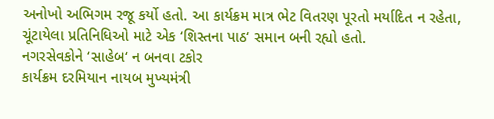અનોખો અભિગમ રજૂ કર્યો હતો. આ કાર્યક્રમ માત્ર ભેટ વિતરણ પૂરતો મર્યાદિત ન રહેતા, ચૂંટાયેલા પ્રતિનિધિઓ માટે એક ‘શિસ્તના પાઠ‘ સમાન બની રહ્યો હતો.
નગરસેવકોને ‘સાહેબ‘ ન બનવા ટકોર
કાર્યક્રમ દરમિયાન નાયબ મુખ્યમંત્રી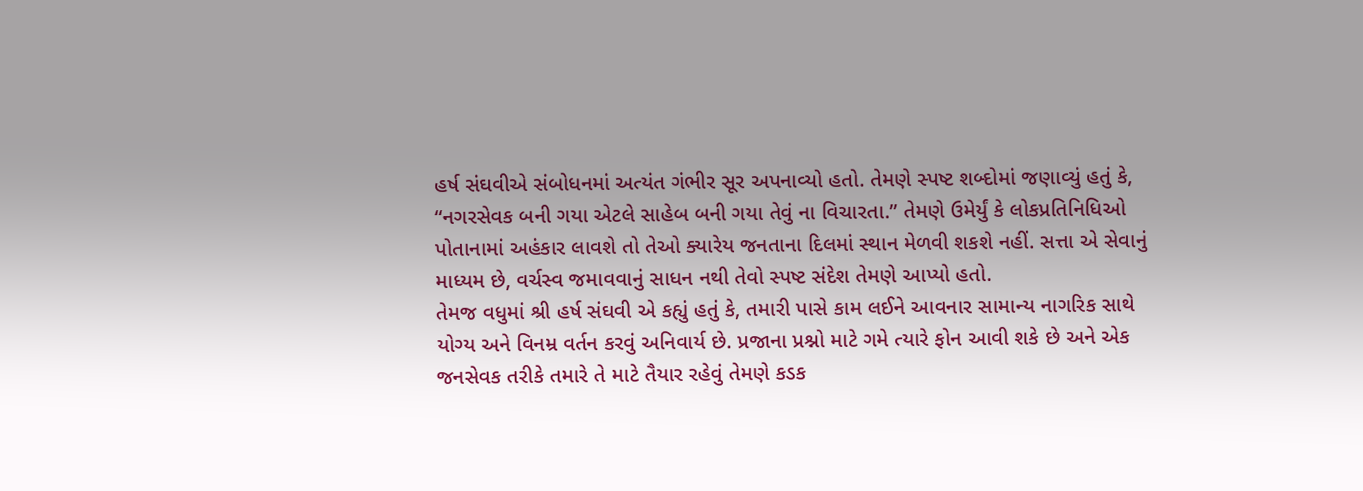હર્ષ સંઘવીએ સંબોધનમાં અત્યંત ગંભીર સૂર અપનાવ્યો હતો. તેમણે સ્પષ્ટ શબ્દોમાં જણાવ્યું હતું કે, “નગરસેવક બની ગયા એટલે સાહેબ બની ગયા તેવું ના વિચારતા.” તેમણે ઉમેર્યું કે લોકપ્રતિનિધિઓ પોતાનામાં અહંકાર લાવશે તો તેઓ ક્યારેય જનતાના દિલમાં સ્થાન મેળવી શકશે નહીં. સત્તા એ સેવાનું માધ્યમ છે, વર્ચસ્વ જમાવવાનું સાધન નથી તેવો સ્પષ્ટ સંદેશ તેમણે આપ્યો હતો.
તેમજ વધુમાં શ્રી હર્ષ સંઘવી એ કહ્યું હતું કે, તમારી પાસે કામ લઈને આવનાર સામાન્ય નાગરિક સાથે યોગ્ય અને વિનમ્ર વર્તન કરવું અનિવાર્ય છે. પ્રજાના પ્રશ્નો માટે ગમે ત્યારે ફોન આવી શકે છે અને એક જનસેવક તરીકે તમારે તે માટે તૈયાર રહેવું તેમણે કડક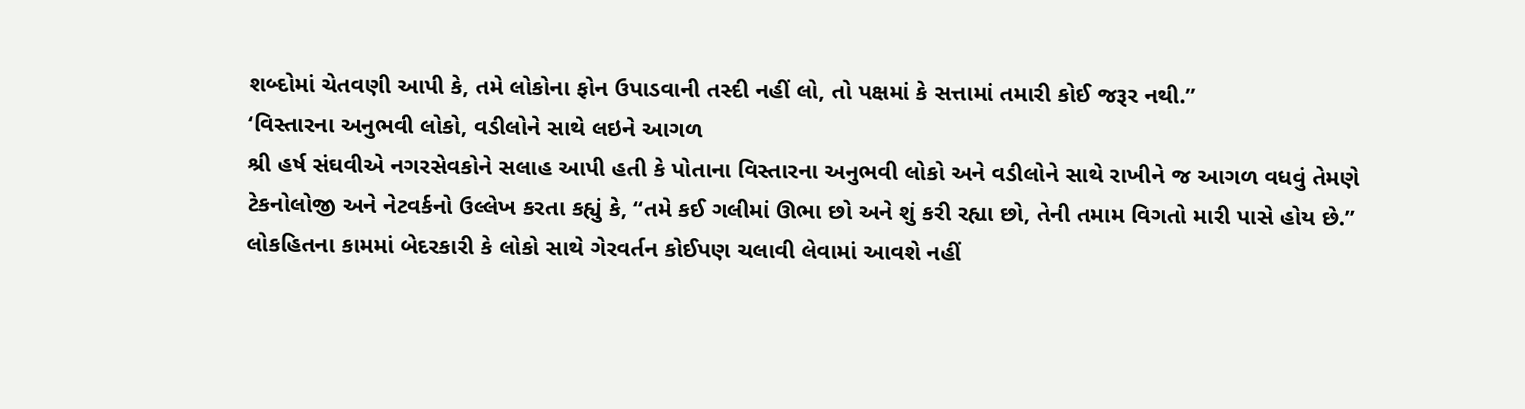શબ્દોમાં ચેતવણી આપી કે, તમે લોકોના ફોન ઉપાડવાની તસ્દી નહીં લો, તો પક્ષમાં કે સત્તામાં તમારી કોઈ જરૂર નથી.”
‘વિસ્તારના અનુભવી લોકો, વડીલોને સાથે લઇને આગળ
શ્રી હર્ષ સંઘવીએ નગરસેવકોને સલાહ આપી હતી કે પોતાના વિસ્તારના અનુભવી લોકો અને વડીલોને સાથે રાખીને જ આગળ વધવું તેમણે ટેકનોલોજી અને નેટવર્કનો ઉલ્લેખ કરતા કહ્યું કે, “તમે કઈ ગલીમાં ઊભા છો અને શું કરી રહ્યા છો, તેની તમામ વિગતો મારી પાસે હોય છે.” લોકહિતના કામમાં બેદરકારી કે લોકો સાથે ગેરવર્તન કોઈપણ ચલાવી લેવામાં આવશે નહીં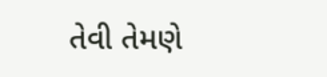તેવી તેમણે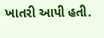ખાતરી આપી હતી.